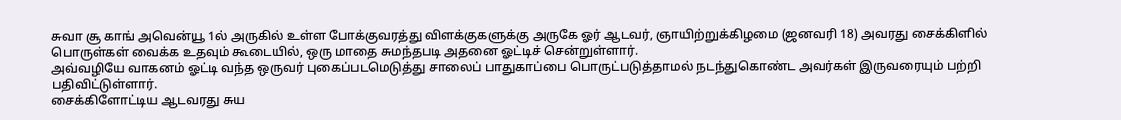சுவா சூ காங் அவென்யூ 1ல் அருகில் உள்ள போக்குவரத்து விளக்குகளுக்கு அருகே ஓர் ஆடவர், ஞாயிற்றுக்கிழமை (ஜனவரி 18) அவரது சைக்கிளில் பொருள்கள் வைக்க உதவும் கூடையில், ஒரு மாதை சுமந்தபடி அதனை ஓட்டிச் சென்றுள்ளார்.
அவ்வழியே வாகனம் ஓட்டி வந்த ஒருவர் புகைப்படமெடுத்து சாலைப் பாதுகாப்பை பொருட்படுத்தாமல் நடந்துகொண்ட அவர்கள் இருவரையும் பற்றி பதிவிட்டுள்ளார்.
சைக்கிளோட்டிய ஆடவரது சுய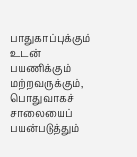பாதுகாப்புக்கும் உடன் பயணிக்கும் மற்றவருக்கும், பொதுவாகச் சாலையைப் பயன்படுத்தும்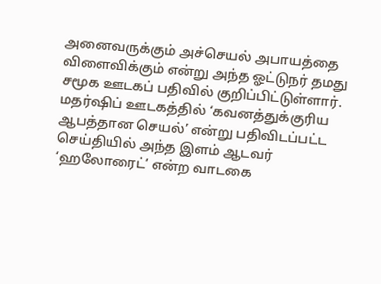அனைவருக்கும் அச்செயல் அபாயத்தை விளைவிக்கும் என்று அந்த ஓட்டுநர் தமது சமூக ஊடகப் பதிவில் குறிப்பிட்டுள்ளார்.
மதர்ஷிப் ஊடகத்தில் ‘கவனத்துக்குரிய ஆபத்தான செயல்’ என்று பதிவிடப்பட்ட செய்தியில் அந்த இளம் ஆடவர் ‘ஹலோரைட்’ என்ற வாடகை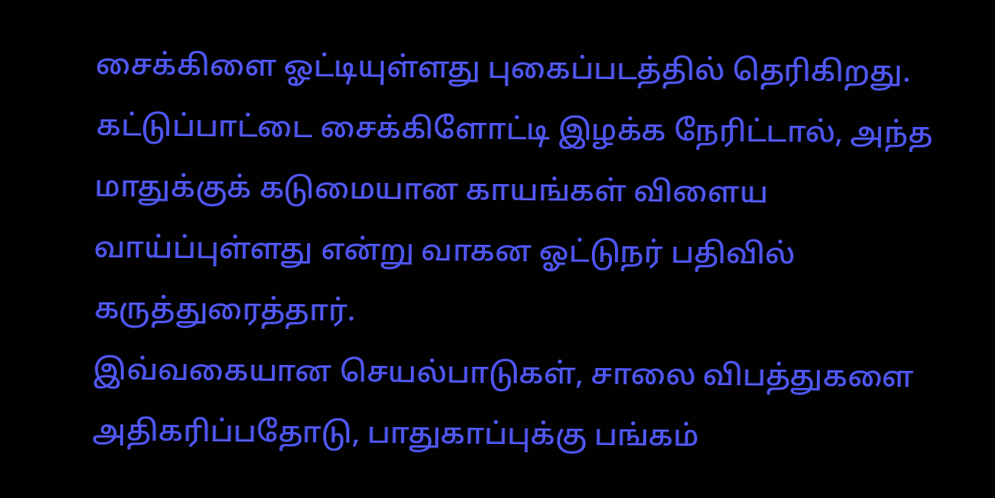சைக்கிளை ஓட்டியுள்ளது புகைப்படத்தில் தெரிகிறது.
கட்டுப்பாட்டை சைக்கிளோட்டி இழக்க நேரிட்டால், அந்த மாதுக்குக் கடுமையான காயங்கள் விளைய வாய்ப்புள்ளது என்று வாகன ஓட்டுநர் பதிவில் கருத்துரைத்தார்.
இவ்வகையான செயல்பாடுகள், சாலை விபத்துகளை அதிகரிப்பதோடு, பாதுகாப்புக்கு பங்கம்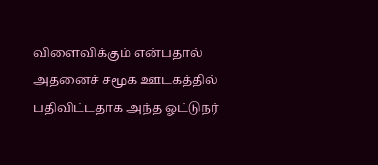விளைவிக்கும் என்பதால் அதனைச் சமூக ஊடகத்தில் பதிவிட்டதாக அந்த ஓட்டுநர்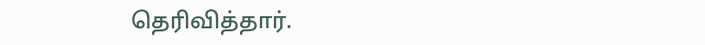தெரிவித்தார்.